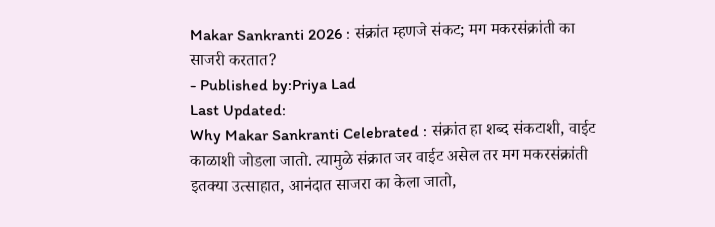Makar Sankranti 2026 : संक्रांत म्हणजे संकट; मग मकरसंक्रांती का साजरी करतात?
- Published by:Priya Lad
Last Updated:
Why Makar Sankranti Celebrated : संक्रांत हा शब्द संकटाशी, वाईट काळाशी जोडला जातो. त्यामुळे संक्रात जर वाईट असेल तर मग मकरसंक्रांती इतक्या उत्साहात, आनंदात साजरा का केला जातो,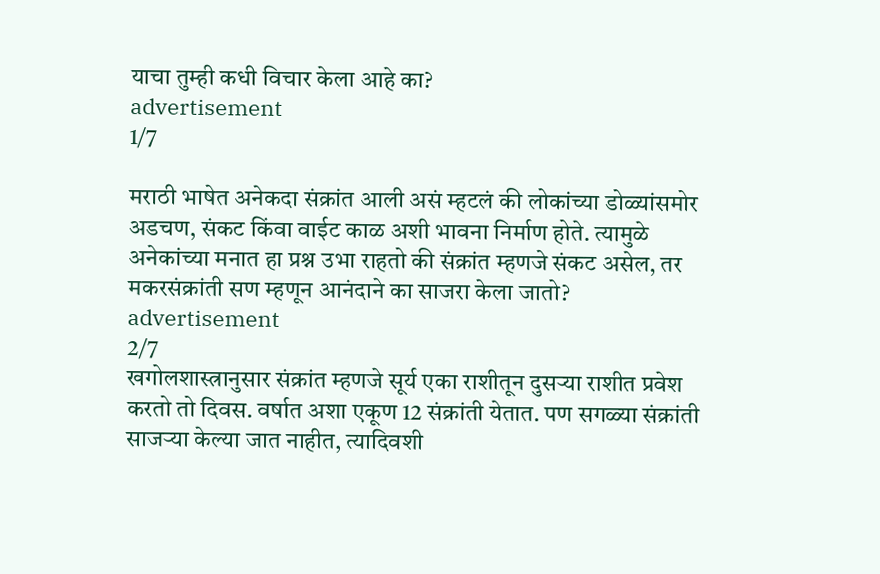याचा तुम्ही कधी विचार केला आहे का?
advertisement
1/7

मराठी भाषेत अनेकदा संक्रांत आली असं म्हटलं की लोकांच्या डोळ्यांसमोर अडचण, संकट किंवा वाईट काळ अशी भावना निर्माण होते. त्यामुळे अनेकांच्या मनात हा प्रश्न उभा राहतो की संक्रांत म्हणजे संकट असेल, तर मकरसंक्रांती सण म्हणून आनंदाने का साजरा केला जातो?
advertisement
2/7
खगोलशास्त्रानुसार संक्रांत म्हणजे सूर्य एका राशीतून दुसऱ्या राशीत प्रवेश करतो तो दिवस. वर्षात अशा एकूण 12 संक्रांती येतात. पण सगळ्या संक्रांती साजऱ्या केल्या जात नाहीत, त्यादिवशी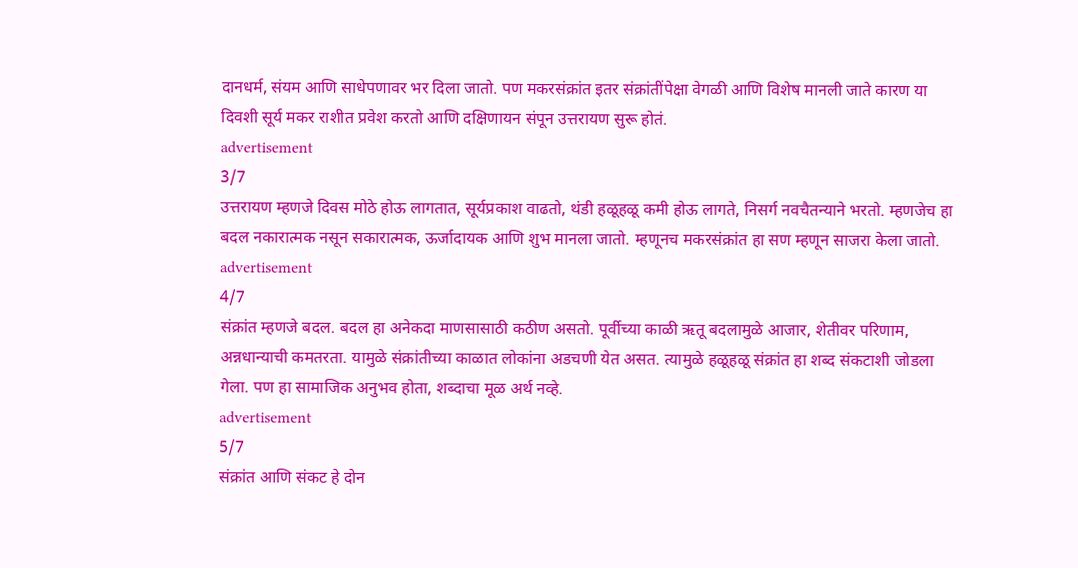दानधर्म, संयम आणि साधेपणावर भर दिला जातो. पण मकरसंक्रांत इतर संक्रांतींपेक्षा वेगळी आणि विशेष मानली जाते कारण या दिवशी सूर्य मकर राशीत प्रवेश करतो आणि दक्षिणायन संपून उत्तरायण सुरू होतं.
advertisement
3/7
उत्तरायण म्हणजे दिवस मोठे होऊ लागतात, सूर्यप्रकाश वाढतो, थंडी हळूहळू कमी होऊ लागते, निसर्ग नवचैतन्याने भरतो. म्हणजेच हा बदल नकारात्मक नसून सकारात्मक, ऊर्जादायक आणि शुभ मानला जातो. म्हणूनच मकरसंक्रांत हा सण म्हणून साजरा केला जातो.
advertisement
4/7
संक्रांत म्हणजे बदल. बदल हा अनेकदा माणसासाठी कठीण असतो. पूर्वीच्या काळी ऋतू बदलामुळे आजार, शेतीवर परिणाम, अन्नधान्याची कमतरता. यामुळे संक्रांतीच्या काळात लोकांना अडचणी येत असत. त्यामुळे हळूहळू संक्रांत हा शब्द संकटाशी जोडला गेला. पण हा सामाजिक अनुभव होता, शब्दाचा मूळ अर्थ नव्हे.
advertisement
5/7
संक्रांत आणि संकट हे दोन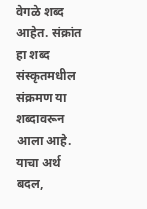वेगळे शब्द आहेत. संक्रांत हा शब्द संस्कृतमधील संक्रमण या शब्दावरून आला आहे. याचा अर्थ बदल,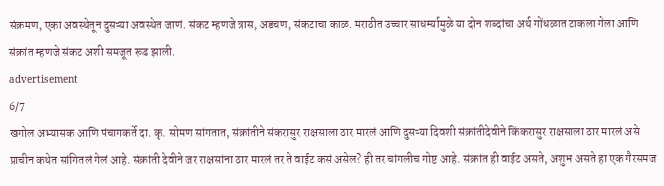संक्रमण, एका अवस्थेतून दुसऱ्या अवस्थेत जाणं. संकट म्हणजे त्रास, अडचण, संकटाचा काळ. मराठीत उच्चार साधर्म्यामुळे या दोन शब्दांचा अर्थ गोंधळात टाकला गेला आणि संक्रांत म्हणजे संकट अशी समजूत रूढ झाली.
advertisement
6/7
खगोल अभ्यासक आणि पंचागकर्ते दा. कृ. सोमण सांगतात, संक्रांतीने संकरासुर राक्षसाला ठार मारलं आणि दुसऱ्या दिवशी संक्रांतीदेवीने किंकरासुर राक्षसाला ठार मारलं असे प्राचीन कथेत सांगितलं गेलं आहे. संक्रांती देवीने जर राक्षसांना ठार मारलं तर ते वाईट कसं असेल? ही तर चांगलीच गोष्ट आहे. संक्रांत ही वाईट असते, अशुभ असते हा एक गैरसमज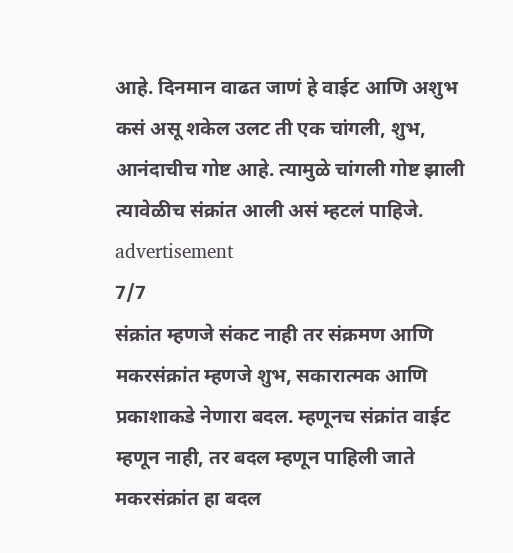आहे. दिनमान वाढत जाणं हे वाईट आणि अशुभ कसं असू शकेल उलट ती एक चांगली, शुभ, आनंदाचीच गोष्ट आहे. त्यामुळे चांगली गोष्ट झाली त्यावेळीच संक्रांत आली असं म्हटलं पाहिजे.
advertisement
7/7
संक्रांत म्हणजे संकट नाही तर संक्रमण आणि मकरसंक्रांत म्हणजे शुभ, सकारात्मक आणि प्रकाशाकडे नेणारा बदल. म्हणूनच संक्रांत वाईट म्हणून नाही, तर बदल म्हणून पाहिली जाते मकरसंक्रांत हा बदल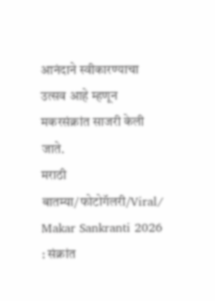आनंदाने स्वीकारण्याचा उत्सव आहे म्हणून मकरसंक्रांत साजरी केली जाते.
मराठी बातम्या/फोटोगॅलरी/Viral/
Makar Sankranti 2026 : संक्रांत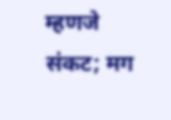म्हणजे संकट; मग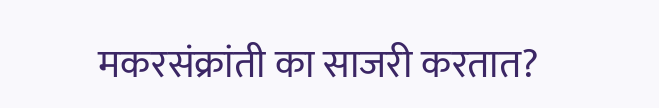मकरसंक्रांती का साजरी करतात?